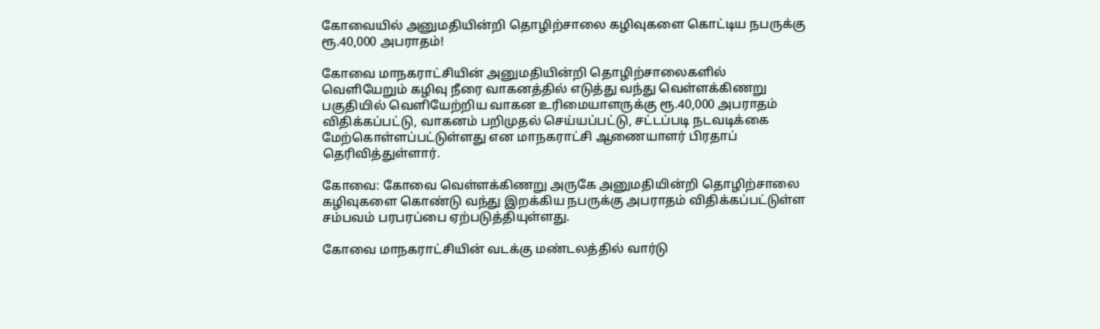கோவையில் அனுமதியின்றி தொழிற்சாலை கழிவுகளை கொட்டிய நபருக்கு ரூ.40,000 அபராதம்!

கோவை‌ மாநகராட்சியின்‌ அனுமதியின்றி தொழிற்சாலைகளில்‌ வெளியேறும்‌ கழிவு நீரை வாகனத்தில்‌ எடுத்து வந்து வெள்ளக்கிணறு பகுதியில்‌ வெளியேற்றிய வாகன உரிமையாளருக்கு ரூ.40,000 அபராதம்‌ விதிக்கப்பட்டு, வாகனம்‌ பறிமுதல்‌ செய்யப்பட்டு, சட்டப்படி நடவடிக்கை மேற்கொள்ளப்பட்டுள்ளது என மாநகராட்சி ஆணையாளர்‌ பிரதாப்‌ தெரிவித்துள்ளார்.

கோவை: கோவை வெள்ளக்கிணறு அருகே அனுமதியின்றி தொழிற்சாலை கழிவுகளை கொண்டு வந்து இறக்கிய நபருக்கு அபராதம் விதிக்கப்பட்டுள்ள சம்பவம் பரபரப்பை ஏற்படுத்தியுள்ளது.

கோவை மாநகராட்சியின் வடக்கு மண்டலத்தில் வார்டு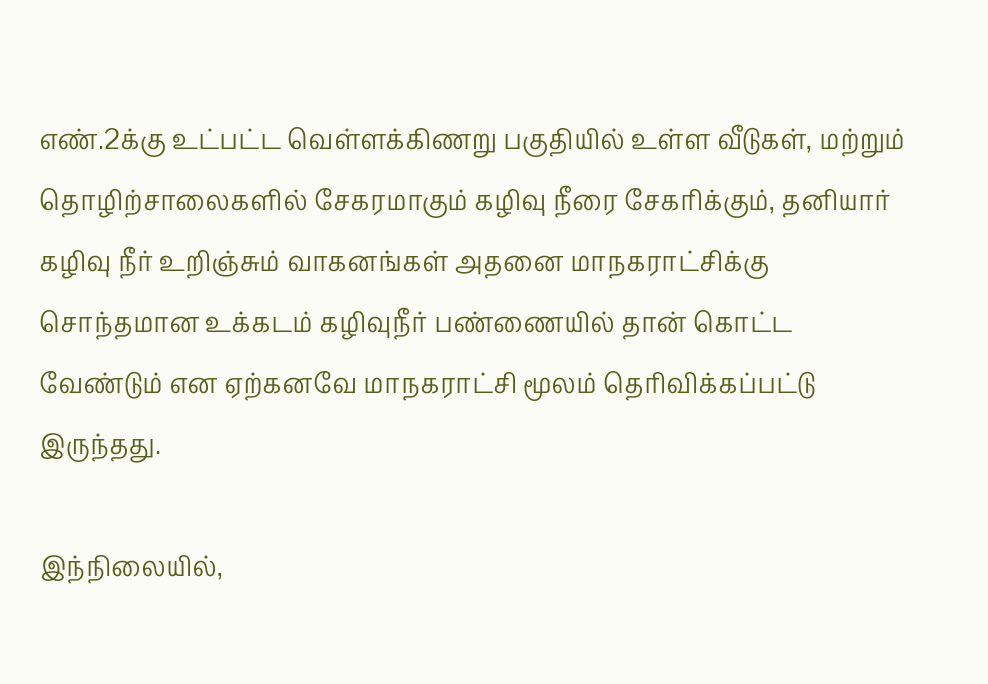எண்‌.2க்கு உட்பட்ட வெள்ளக்கிணறு பகுதியில்‌ உள்ள வீடுகள்‌, மற்றும்‌ தொழிற்சாலைகளில்‌ சேகரமாகும்‌ கழிவு நீரை சேகரிக்கும், தனியார்‌ கழிவு நீர்‌ உறிஞ்சும்‌ வாகனங்கள்‌ அதனை மாநகராட்சிக்கு சொந்தமான உக்கடம்‌ கழிவுநீர்‌ பண்ணையில்‌ தான்‌ கொட்ட வேண்டும்‌ என ஏற்கனவே மாநகராட்சி மூலம்‌ தெரிவிக்கப்பட்டு இருந்தது.

இந்நிலையில்‌,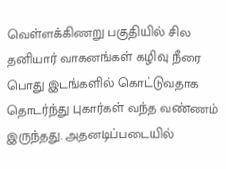வெள்ளக்கிணறு பகுதியில்‌ சில தனியார்‌ வாகனங்கள்‌ கழிவு நீரை பொது இடங்களில்‌ கொட்டுவதாக தொடர்ந்து புகார்கள்‌ வந்த வண்ணம்‌ இருந்தது. அதனடிப்படையில்‌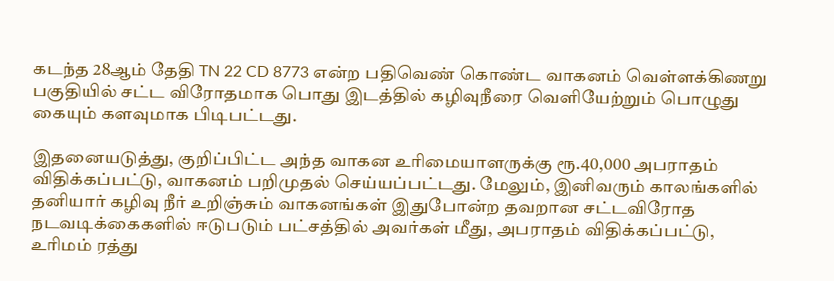கடந்த 28ஆம் தேதி TN 22 CD 8773 என்ற பதிவெண் கொண்ட வாகனம்‌ வெள்ளக்கிணறு பகுதியில்‌ சட்ட விரோதமாக பொது இடத்தில்‌ கழிவுநீரை வெளியேற்றும்‌ பொழுது கையும் களவுமாக பிடிபட்டது.

இதனையடுத்து, குறிப்பிட்ட அந்த வாகன உரிமையாளருக்கு ரூ.40,000 அபராதம்‌ விதிக்கப்பட்டு, வாகனம்‌ பறிமுதல்‌ செய்யப்பட்டது. மேலும்‌, இனிவரும்‌ காலங்களில்‌ தனியார்‌ கழிவு நீர் உறிஞ்சும்‌ வாகனங்கள்‌ இதுபோன்ற தவறான சட்டவிரோத நடவடிக்கைகளில்‌ ஈடுபடும்‌ பட்சத்தில்‌ அவர்கள்‌ மீது, அபராதம்‌ விதிக்கப்பட்டு, உரிமம்‌ ரத்து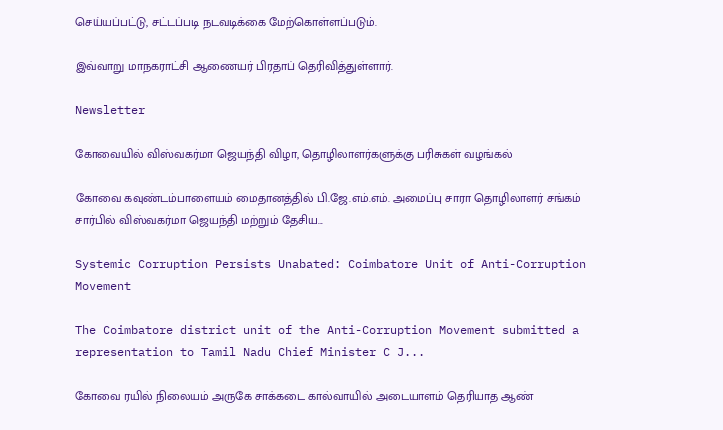செய்யப்பட்டு, சட்டப்படி நடவடிக்கை மேற்கொள்ளப்படும்‌.

இவ்வாறு மாநகராட்சி ஆணையர்‌ பிரதாப்‌ தெரிவித்துள்ளார்.

Newsletter

கோவையில் விஸ்வகர்மா ஜெயந்தி விழா, தொழிலாளர்களுக்கு பரிசுகள் வழங்கல்

கோவை கவுண்டம்பாளையம் மைதானத்தில் பி.ஜே.எம்.எம். அமைப்பு சாரா தொழிலாளர் சங்கம் சார்பில் விஸ்வகர்மா ஜெயந்தி மற்றும் தேசிய...

Systemic Corruption Persists Unabated: Coimbatore Unit of Anti-Corruption Movement

The Coimbatore district unit of the Anti-Corruption Movement submitted a representation to Tamil Nadu Chief Minister C J...

கோவை ரயில் நிலையம் அருகே சாக்கடை கால்வாயில் அடையாளம் தெரியாத ஆண்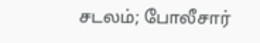சடலம்; போலீசார்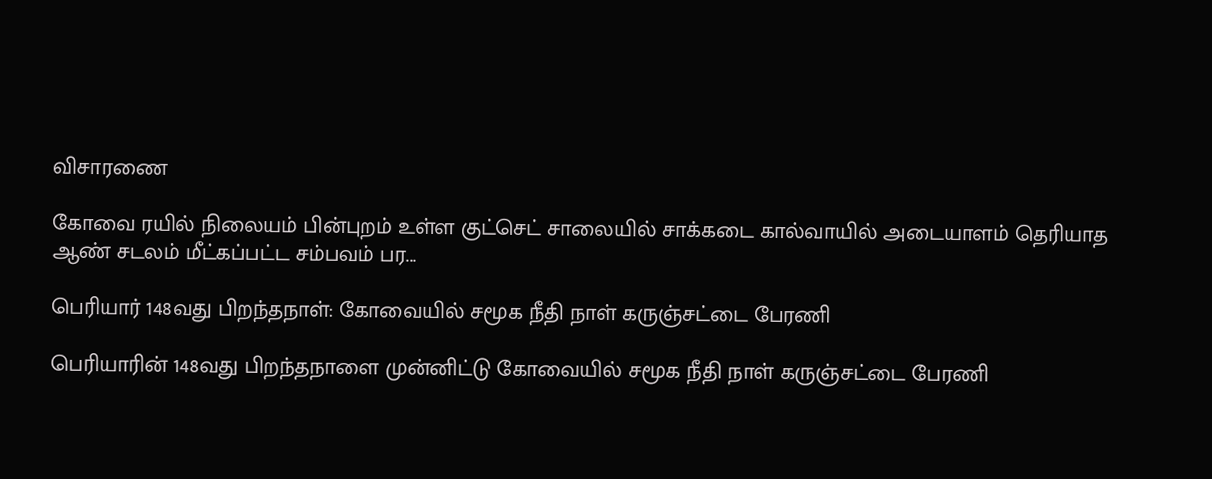விசாரணை

கோவை ரயில் நிலையம் பின்புறம் உள்ள குட்செட் சாலையில் சாக்கடை கால்வாயில் அடையாளம் தெரியாத ஆண் சடலம் மீட்கப்பட்ட சம்பவம் பர...

பெரியார் 148வது பிறந்தநாள்: கோவையில் சமூக நீதி நாள் கருஞ்சட்டை பேரணி

பெரியாரின் 148வது பிறந்தநாளை முன்னிட்டு கோவையில் சமூக நீதி நாள் கருஞ்சட்டை பேரணி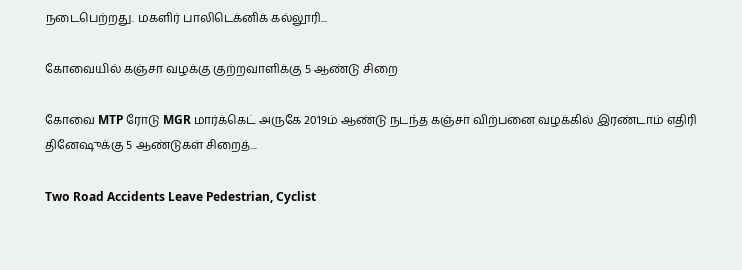நடைபெற்றது. மகளிர் பாலிடெக்னிக் கல்லூரி...

கோவையில் கஞ்சா வழக்கு குற்றவாளிக்கு 5 ஆண்டு சிறை

கோவை MTP ரோடு MGR மார்க்கெட் அருகே 2019ம் ஆண்டு நடந்த கஞ்சா விற்பனை வழக்கில் இரண்டாம் எதிரி தினேஷுக்கு 5 ஆண்டுகள் சிறைத்...

Two Road Accidents Leave Pedestrian, Cyclist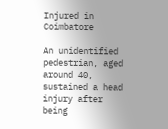Injured in Coimbatore

An unidentified pedestrian, aged around 40, sustained a head injury after being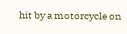hit by a motorcycle on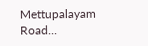Mettupalayam Road...